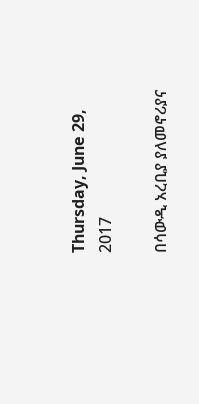Thursday, June 29, 2017

በሳውዲ አረቢያ ያለመኖሪያና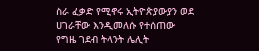ስራ ፈቃድ የሚኖሩ ኢትዮጵያውያን ወደ ሀገራቸው እንዲመለሱ የተሰጠው የግዜ ገደብ ትላንት ሌሊት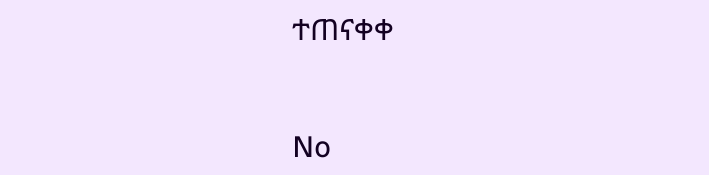ተጠናቀቀ


No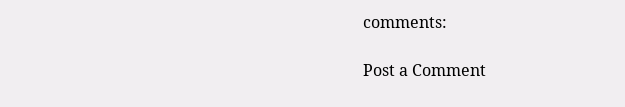comments:

Post a Comment